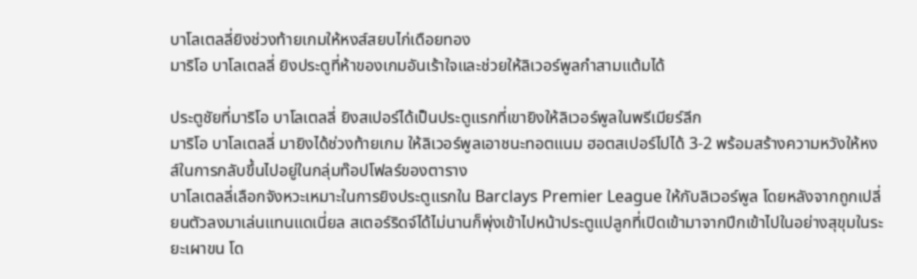บาโลเตลลี่ยิงช่วงท้ายเกมให้หงส์สยบไก่เดือยทอง
มาริโอ บาโลเตลลี่ ยิงประตูที่ห้าของเกมอันเร้าใจและช่วยให้ลิเวอร์พูลกำสามแต้มได้

ประตูชัยที่มาริโอ บาโลเตลลี่ ยิงสเปอร์ได้เป็นประตูแรกที่เขายิงให้ลิเวอร์พูลในพรีเมียร์ลีก
มาริโอ บาโลเตลลี่ มายิงได้ช่วงท้ายเกม ให้ลิเวอร์พูลเอาชนะทอตแนม ฮอตสเปอร์ไปได้ 3-2 พร้อมสร้างความหวังให้หงส์ในการกลับขึ้นไปอยู่ในกลุ่มท๊อปโฟลร์ของตาราง
บาโลเตลลี่เลือกจังหวะเหมาะในการยิงประตูแรกใน Barclays Premier League ให้กับลิเวอร์พูล โดยหลังจากถูกเปลี่ยนตัวลงมาเล่นแทนแดเนี่ยล สเตอร์ริดจ์ได้ไม่นานก็พุ่งเข้าไปหน้าประตูแปลูกที่เปิดเข้ามาจากปีกเข้าไปในอย่างสุขุมในระยะเผาขน โด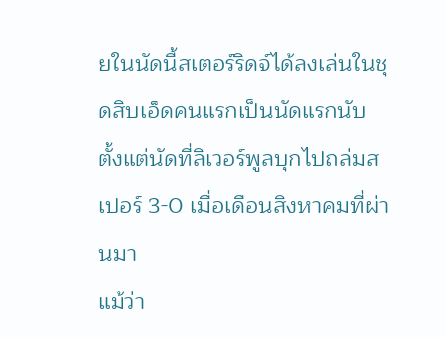ยในนัดนี้สเตอร์ริดจ์ได้ลงเล่นในชุดสิบเอ็ดคนแรกเป็นนัดแรกนับตั้งแต่นัดที่ลิเวอร์พูลบุกไปถล่มสเปอร์ 3-0 เมื่อเดือนสิงหาคมที่ผ่านมา
แม้ว่า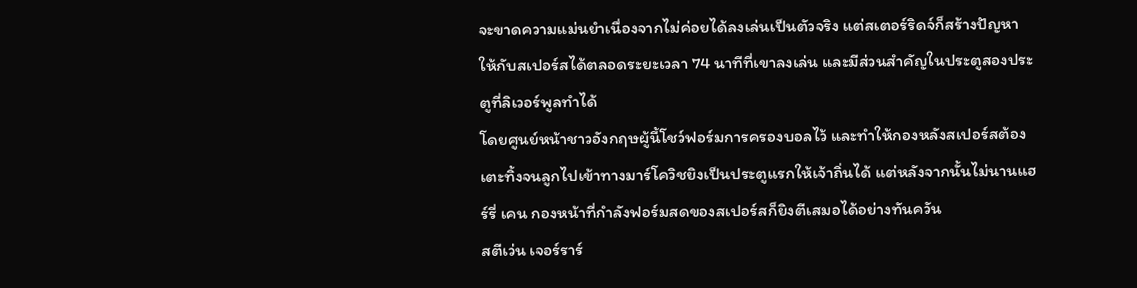จะขาดความแม่นยำเนื่องจากไม่ค่อยได้ลงเล่นเป็นตัวจริง แต่สเตอร์ริดจ์ก็สร้างปัญหาให้กับสเปอร์สได้ตลอดระยะเวลา 74 นาทีที่เขาลงเล่น และมีส่วนสำคัญในประตูสองประตูที่ลิเวอร์พูลทำได้
โดยศูนย์หน้าชาวอังกฤษผู้นี้โชว์ฟอร์มการครองบอลไว้ และทำให้กองหลังสเปอร์สต้องเตะทิ้งจนลูกไปเข้าทางมาร์โควิชยิงเป็นประตูแรกให้เจ้าถิ่นได้ แต่หลังจากนั้นไม่นานแฮร์รี่ เคน กองหน้าที่กำลังฟอร์มสดของสเปอร์สก็ยิงตีเสมอได้อย่างทันควัน
สตีเว่น เจอร์ราร์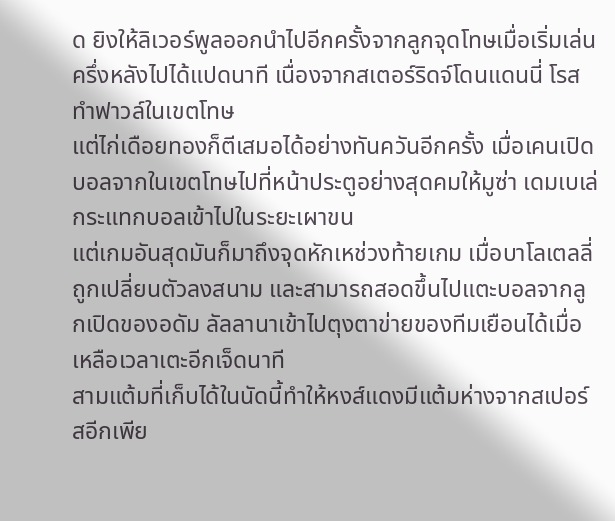ด ยิงให้ลิเวอร์พูลออกนำไปอีกครั้งจากลูกจุดโทษเมื่อเริ่มเล่นครึ่งหลังไปได้แปดนาที เนื่องจากสเตอร์ริดจ์โดนแดนนี่ โรส ทำฟาวล์ในเขตโทษ
แต่ไก่เดือยทองก็ตีเสมอได้อย่างทันควันอีกครั้ง เมื่อเคนเปิดบอลจากในเขตโทษไปที่หน้าประตูอย่างสุดคมให้มูซ่า เดมเบเล่ กระแทกบอลเข้าไปในระยะเผาขน
แต่เกมอันสุดมันก็มาถึงจุดหักเหช่วงท้ายเกม เมื่อบาโลเตลลี่ถูกเปลี่ยนตัวลงสนาม และสามารถสอดขึ้นไปแตะบอลจากลูกเปิดของอดัม ลัลลานาเข้าไปตุงตาข่ายของทีมเยือนได้เมื่อเหลือเวลาเตะอีกเจ็ดนาที
สามแต้มที่เก็บได้ในนัดนี้ทำให้หงส์แดงมีแต้มห่างจากสเปอร์สอีกเพีย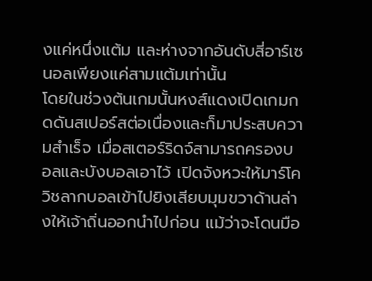งแค่หนึ่งแต้ม และห่างจากอันดับสี่อาร์เซนอลเพียงแค่สามแต้มเท่านั้น
โดยในช่วงต้นเกมนั้นหงส์แดงเปิดเกมกดดันสเปอร์สต่อเนื่องและก็มาประสบความสำเร็จ เมื่อสเตอร์ริดจ์สามารถครองบอลและบังบอลเอาไว้ เปิดจังหวะให้มาร์โควิชลากบอลเข้าไปยิงเสียบมุมขวาด้านล่างให้เจ้าถิ่นออกนำไปก่อน แม้ว่าจะโดนมือ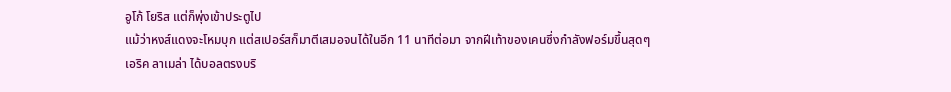อูโก้ โยริส แต่ก็พุ่งเข้าประตูไป
แม้ว่าหงส์แดงจะโหมบุก แต่สเปอร์สก็มาตีเสมอจนได้ในอีก 11 นาทีต่อมา จากฝีเท้าของเคนซึ่งกำลังฟอร์มขึ้นสุดๆ
เอริค ลาเมล่า ได้บอลตรงบริ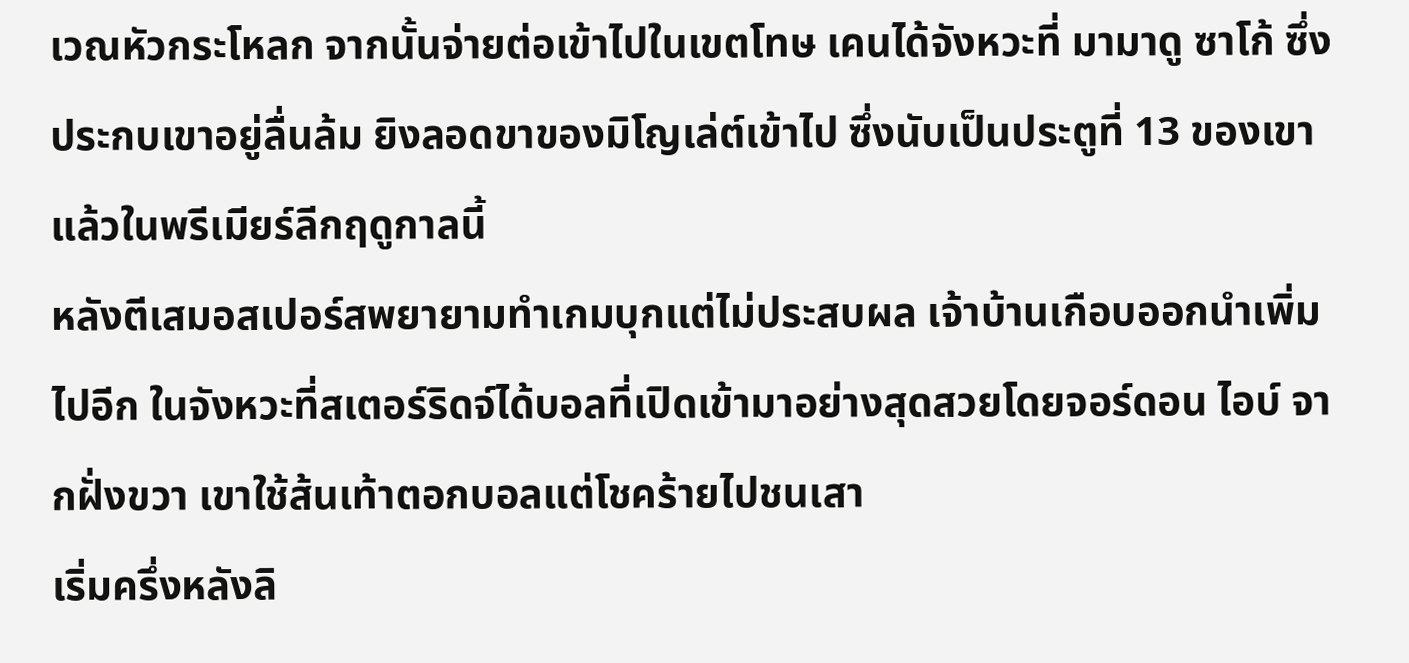เวณหัวกระโหลก จากนั้นจ่ายต่อเข้าไปในเขตโทษ เคนได้จังหวะที่ มามาดู ซาโก้ ซึ่งประกบเขาอยู่ลื่นล้ม ยิงลอดขาของมิโญเล่ต์เข้าไป ซึ่งนับเป็นประตูที่ 13 ของเขาแล้วในพรีเมียร์ลีกฤดูกาลนี้
หลังตีเสมอสเปอร์สพยายามทำเกมบุกแต่ไม่ประสบผล เจ้าบ้านเกือบออกนำเพิ่มไปอีก ในจังหวะที่สเตอร์ริดจ์ได้บอลที่เปิดเข้ามาอย่างสุดสวยโดยจอร์ดอน ไอบ์ จากฝั่งขวา เขาใช้ส้นเท้าตอกบอลแต่โชคร้ายไปชนเสา
เริ่มครึ่งหลังลิ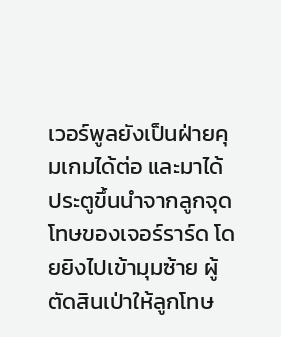เวอร์พูลยังเป็นฝ่ายคุมเกมได้ต่อ และมาได้ประตูขึ้นนำจากลูกจุดโทษของเจอร์ราร์ด โดยยิงไปเข้ามุมซ้าย ผู้ตัดสินเป่าให้ลูกโทษ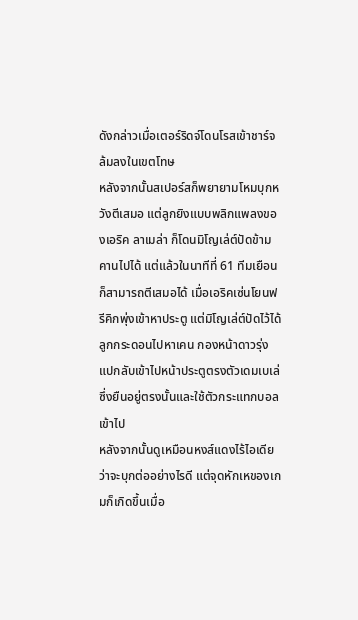ดังกล่าวเมื่อเตอร์ริดจ์โดนโรสเข้าชาร์จล้มลงในเขตโทษ
หลังจากนั้นสเปอร์สก็พยายามโหมบุกหวังตีเสมอ แต่ลูกยิงแบบพลิกแพลงของเอริค ลาเมล่า ก็โดนมิโญเล่ต์ปัดข้ามคานไปได้ แต่แล้วในนาทีที่ 61 ทีมเยือนก็สามารถตีเสมอได้ เมื่อเอริคเซ่นโยนฟรีคิกพุ่งเข้าหาประตู แต่มิโญเล่ต์ปัดไว้ได้ ลูกกระดอนไปหาเคน กองหน้าดาวรุ่งแปกลับเข้าไปหน้าประตูตรงตัวเดมเบเล่ซึ่งยืนอยู่ตรงนั้นและใช้ตัวกระแทกบอลเข้าไป
หลังจากนั้นดูเหมือนหงส์แดงไร้ไอเดียว่าจะบุกต่ออย่างไรดี แต่จุดหักเหของเกมก็เกิดขึ้นเมื่อ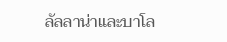ลัลลาน่าและบาโล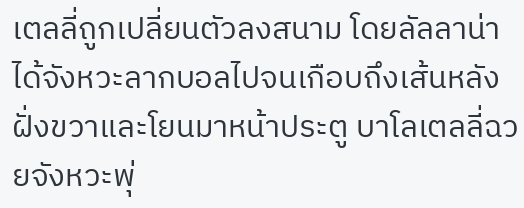เตลลี่ถูกเปลี่ยนตัวลงสนาม โดยลัลลาน่าได้จังหวะลากบอลไปจนเกือบถึงเส้นหลังฝั่งขวาและโยนมาหน้าประตู บาโลเตลลี่ฉวยจังหวะพุ่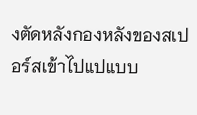งตัดหลังกองหลังของสเปอร์สเข้าไปแปแบบ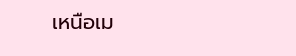เหนือเม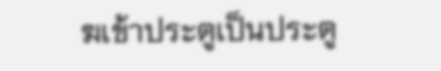ฆเข้าประตูเป็นประตู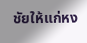ชัยให้แก่หง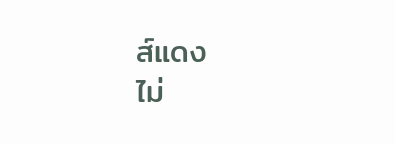ส์แดง
ไม่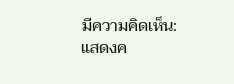มีความคิดเห็น:
แสดงค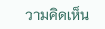วามคิดเห็น